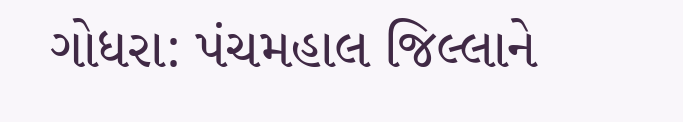ગોધરા: પંચમહાલ જિલ્લાને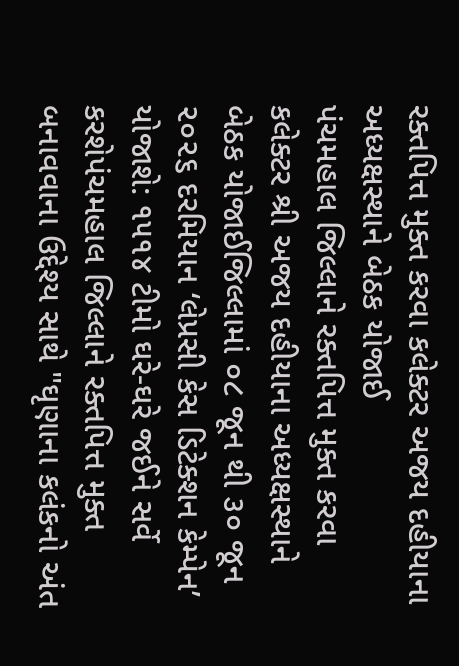રક્તપિત્ત મુક્ત કરવા કલેક્ટર અજય દહીયાના અધ્યક્ષસ્થાને બેઠક યોજાઈ
પંચમહાલ જિલ્લાને રક્તપિત્ત મુક્ત કરવા કલેક્ટર શ્રી અજય દહીયાના અધ્યક્ષસ્થાને બેઠક યોજાઈજિલ્લામાં ૦૮ જૂન થી ૩૦ જૂન ૨૦૨૬ દરમિયાન ‘લેપ્રસી કેસ ડિટેક્શન કેમ્પેન’ યોજાશે: ૧૫૧૪ ટીમો ઘરે-ઘરે જઈને સર્વે કરશેપંચમહાલ જિલ્લાને રક્તપિત્ત મુક્ત બનાવવાના ઉદ્દેશ્ય સાથે "ઘૃણાના કલંકનો અંત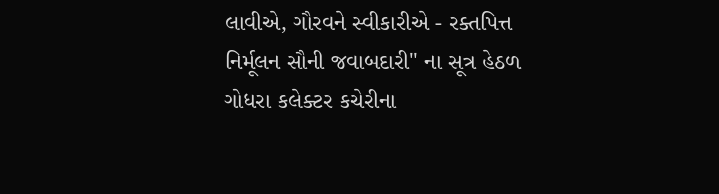લાવીએ, ગૌરવને સ્વીકારીએ - રક્તપિત્ત નિર્મૂલન સૌની જવાબદારી" ના સૂત્ર હેઠળ ગોધરા કલેક્ટર કચેરીના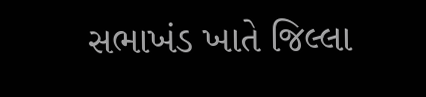સભાખંડ ખાતે જિલ્લા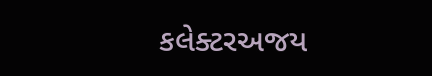કલેક્ટરઅજય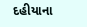દહીયાના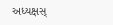અધ્યક્ષસ્